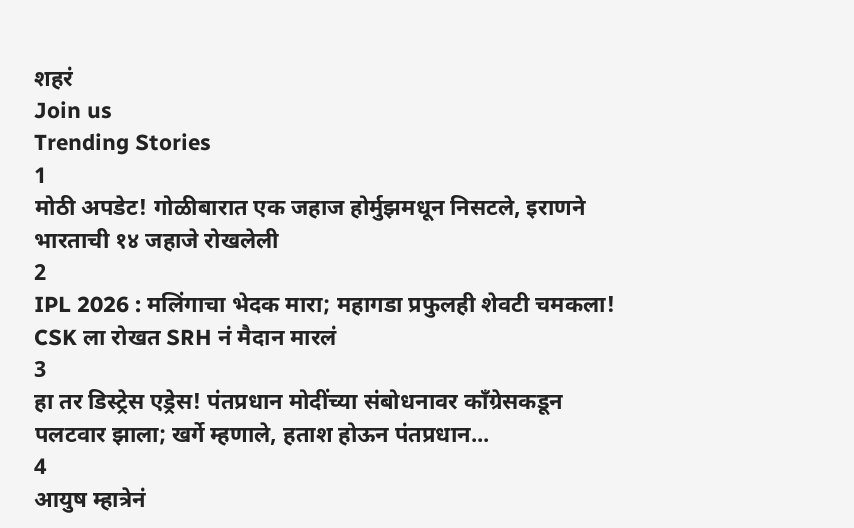शहरं
Join us
Trending Stories
1
मोठी अपडेट! गोळीबारात एक जहाज होर्मुझमधून निसटले, इराणने भारताची १४ जहाजे रोखलेली
2
IPL 2026 : मलिंगाचा भेदक मारा; महागडा प्रफुलही शेवटी चमकला! CSK ला रोखत SRH नं मैदान मारलं
3
हा तर डिस्ट्रेस एड्रेस! पंतप्रधान मोदींच्या संबोधनावर काँग्रेसकडून पलटवार झाला; खर्गे म्हणाले, हताश होऊन पंतप्रधान...
4
आयुष म्हात्रेनं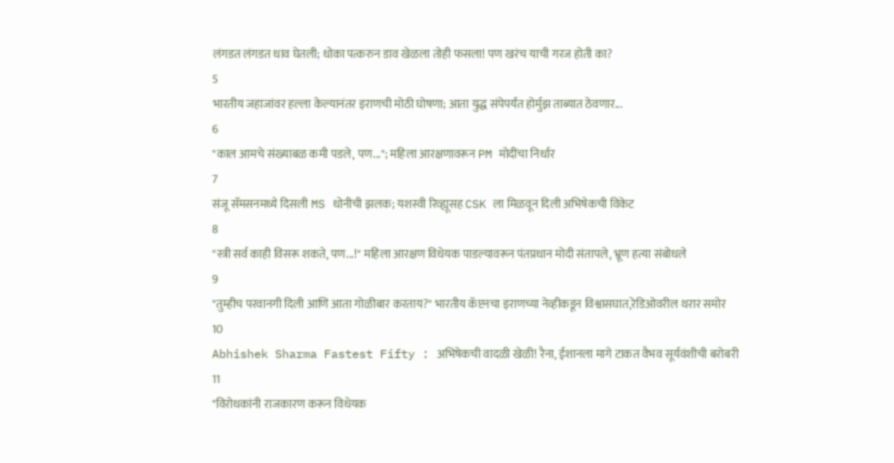लंगडत लंगडत धाव घेतली; धोका पत्करुन डाव खेळला तोही फसला! पण खरंच याची गरज होती का?
5
भारतीय जहाजांवर हल्ला केल्यानंतर इराणची मोठी घोषणा; आता युद्ध संपेपर्यंत होर्मुझ ताब्यात ठेवणार...
6
"काल आमचे संख्याबळ कमी पडले, पण..."; महिला आरक्षणावरून PM मोदींचा निर्धार
7
संजू सॅमसनमध्ये दिसली MS धोनीची झलक; यशस्वी रिव्ह्यूसह CSK ला मिळवून दिली अभिषेकची विकेट
8
"स्त्री सर्व काही विसरू शकते, पण...!" महिला आरक्षण विधेयक पाडल्यावरून पंतप्रधान मोदी संतापले, भ्रूण हत्या संबोधले
9
"तुम्हीच परवानगी दिली आणि आता गोळीबार करताय?" भारतीय कॅप्टनचा इराणच्या नेव्हीकडून विश्वासघात,रेडिओवरील थरार समोर
10
Abhishek Sharma Fastest Fifty : अभिषेकची वादळी खेळी! रैना, ईशानला मागे टाकत वैभव सूर्यवंशीची बरोबरी
11
"विरोधकांनी राजकारण करून विधेयक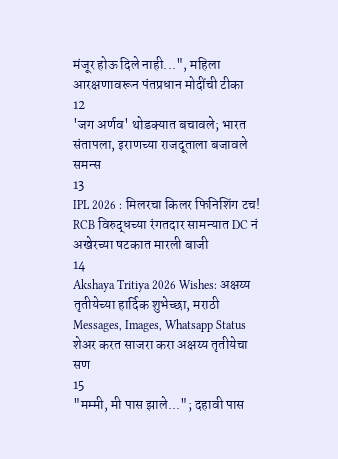मंजूर होऊ दिले नाही...", महिला आरक्षणावरून पंतप्रधान मोदींची टीका
12
'जग अर्णव' थोडक्यात बचावले; भारत संतापला, इराणच्या राजदूताला बजावले समन्स
13
IPL 2026 : मिलरचा किलर फिनिशिंग टच! RCB विरुद्धच्या रंगतदार सामन्यात DC नं अखेरच्या षटकात मारली बाजी
14
Akshaya Tritiya 2026 Wishes: अक्षय्य तृतीयेच्या हार्दिक शुभेच्छा, मराठी Messages, Images, Whatsapp Status शेअर करत साजरा करा अक्षय्य तृतीयेचा सण
15
"मम्मी, मी पास झाले..."; दहावी पास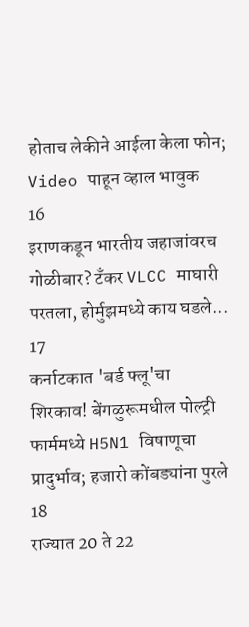होताच लेकीने आईला केला फोन; Video पाहून व्हाल भावुक
16
इराणकडून भारतीय जहाजांवरच गोळीबार? टँकर VLCC माघारी परतला, होर्मुझमध्ये काय घडले...
17
कर्नाटकात 'बर्ड फ्लू'चा शिरकाव! बेंगळुरूमधील पोल्ट्री फार्ममध्ये H5N1 विषाणूचा प्रादुर्भाव; हजारो कोंबड्यांना पुरले
18
राज्यात 20 ते 22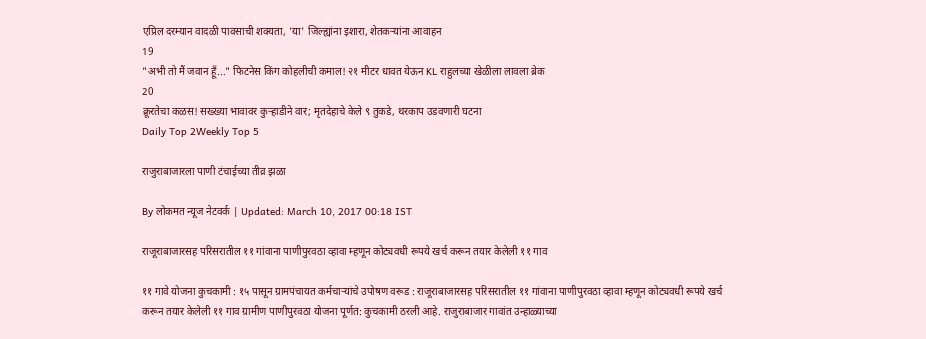एप्रिल दरम्यान वादळी पावसाची शक्यता, 'या' जिल्ह्यांना इशारा, शेतकऱ्यांना आवाहन
19
"अभी तो मैं जवान हूँ..." फिटनेस किंग कोहलीची कमाल! २१ मीटर धावत येऊन KL राहुलच्या खेळीला लावला ब्रेक
20
क्रूरतेचा कळस! सख्ख्या भावावर कुऱ्हाडीने वार; मृतदेहाचे केले ९ तुकडे, थरकाप उडवणारी घटना
Daily Top 2Weekly Top 5

राजुराबाजारला पाणी टंचाईच्या तीव्र झळा

By लोकमत न्यूज नेटवर्क | Updated: March 10, 2017 00:18 IST

राजूराबाजारसह परिसरातील ११ गांवाना पाणीपुरवठा व्हावा म्हणून कोट्यवधी रूपये खर्च करून तयार केलेली ११ गाव

११ गावे योजना कुचकामी : १५ पासून ग्रामपंचायत कर्मचाऱ्यांचे उपोषण वरूड : राजूराबाजारसह परिसरातील ११ गांवाना पाणीपुरवठा व्हावा म्हणून कोट्यवधी रूपये खर्च करून तयार केलेली ११ गाव ग्रामीण पाणीपुरवठा योजना पूर्णत: कुचकामी ठरली आहे. राजुराबाजार गावांत उन्हाळ्याच्या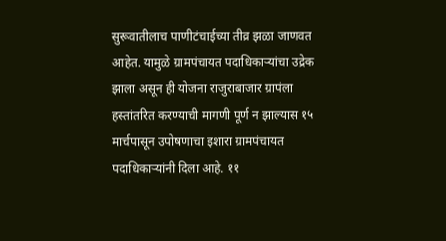सुरूवातीलाच पाणीटंचाईच्या तीव्र झळा जाणवत आहेत. यामुळे ग्रामपंचायत पदाधिकाऱ्यांचा उद्रेक झाला असून ही योजना राजुराबाजार ग्रापंला हस्तांतरित करण्याची मागणी पूर्ण न झाल्यास १५ मार्चपासून उपोषणाचा इशारा ग्रामपंचायत पदाधिकाऱ्यांनी दिला आहे. ११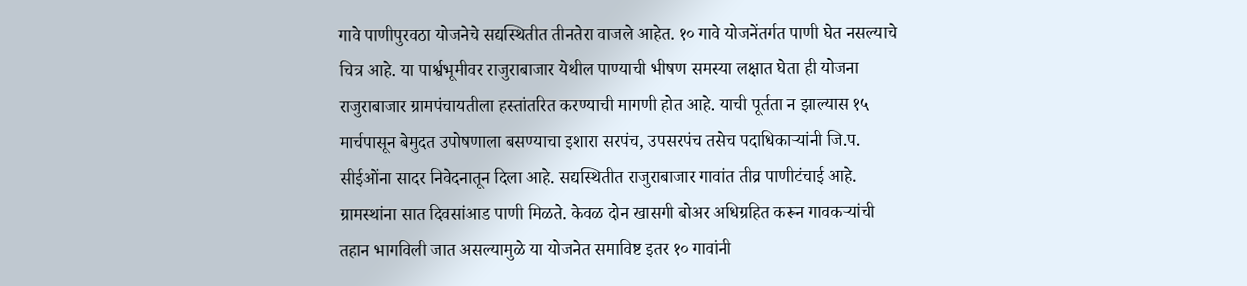गावे पाणीपुरवठा योजनेचे सद्यस्थितीत तीनतेरा वाजले आहेत. १० गावे योजनेंतर्गत पाणी घेत नसल्याचे चित्र आहे. या पार्श्वभूमीवर राजुराबाजार येथील पाण्याची भीषण समस्या लक्षात घेता ही योजना राजुराबाजार ग्रामपंचायतीला हस्तांतरित करण्याची मागणी होत आहे. याची पूर्तता न झाल्यास १५ मार्चपासून बेमुदत उपोषणाला बसण्याचा इशारा सरपंच, उपसरपंच तसेच पदाधिकाऱ्यांनी जि.प. सीईओंना सादर निवेदनातून दिला आहे. सद्यस्थितीत राजुराबाजार गावांत तीव्र पाणीटंचाई आहे. ग्रामस्थांना सात दिवसांआड पाणी मिळते. केवळ दोन खासगी बोअर अधिग्रहित करून गावकऱ्यांची तहान भागविली जात असल्यामुळे या योजनेत समाविष्ट इतर १० गावांनी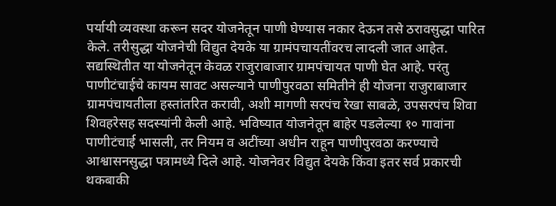पर्यायी व्यवस्था करून सदर योजनेतून पाणी घेण्यास नकार देऊन तसे ठरावसुद्धा पारित केले. तरीसुद्धा योजनेची विद्युत देयके या ग्रामंपचायतींवरच लादली जात आहेत. सद्यस्थितीत या योजनेतून केवळ राजुराबाजार ग्रामपंचायत पाणी घेत आहे. परंतु पाणीटंचाईचे कायम सावट असल्याने पाणीपुरवठा समितीने ही योजना राजुराबाजार ग्रामपंचायतीला हस्तांतरित करावी, अशी मागणी सरपंच रेखा साबळे, उपसरपंच शिवा शिवहरेसह सदस्यांनी केली आहे. भविष्यात योजनेतून बाहेर पडलेल्या १० गावांना पाणीटंचार्ई भासली, तर नियम व अटींच्या अधीन राहून पाणीपुरवठा करण्याचे आश्वासनसुद्धा पत्रामध्ये दिले आहे. योजनेवर विद्युत देयके किंवा इतर सर्व प्रकारची थकबाकी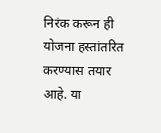निरंक करून ही योजना हस्तांतरित करण्यास तयार आहे. या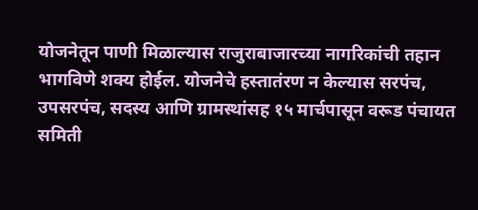योजनेतून पाणी मिळाल्यास राजुराबाजारच्या नागरिकांची तहान भागविणे शक्य होईल. योजनेचे हस्तातंरण न केल्यास सरपंच, उपसरपंच, सदस्य आणि ग्रामस्थांसह १५ मार्चपासून वरूड पंचायत समिती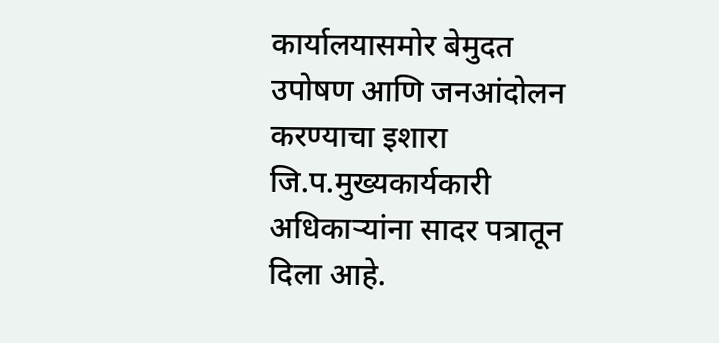कार्यालयासमोर बेमुदत उपोषण आणि जनआंदोलन करण्याचा इशारा जि.प.मुख्यकार्यकारी अधिकाऱ्यांना सादर पत्रातून दिला आहे.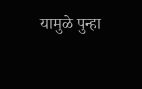यामुळे पुन्हा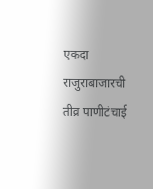एकदा राजुराबाजारची तीव्र पाणीटंचाई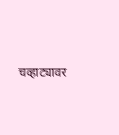चव्हाट्यावर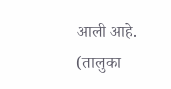आली आहे. (तालुका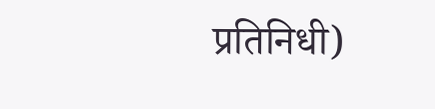प्रतिनिधी)